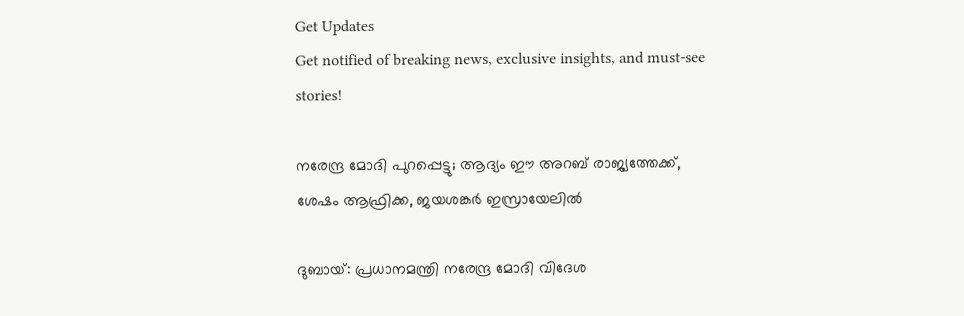Get Updates
Get notified of breaking news, exclusive insights, and must-see stories!

നരേന്ദ്ര മോദി പുറപ്പെട്ടു; ആദ്യം ഈ അറബ് രാജ്യത്തേക്ക്, ശേഷം ആഫ്രിക്ക, ജയശങ്കര്‍ ഇസ്രായേലില്‍

ദുബായ്: പ്രധാനമന്ത്രി നരേന്ദ്ര മോദി വിദേശ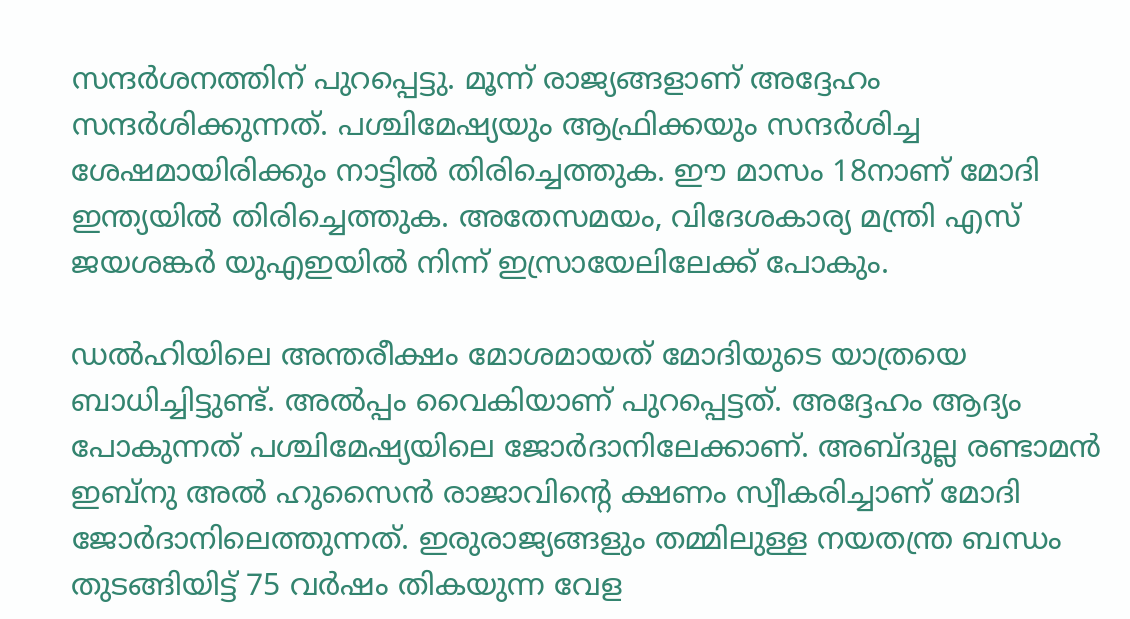സന്ദര്‍ശനത്തിന് പുറപ്പെട്ടു. മൂന്ന് രാജ്യങ്ങളാണ് അദ്ദേഹം സന്ദര്‍ശിക്കുന്നത്. പശ്ചിമേഷ്യയും ആഫ്രിക്കയും സന്ദര്‍ശിച്ച ശേഷമായിരിക്കും നാട്ടില്‍ തിരിച്ചെത്തുക. ഈ മാസം 18നാണ് മോദി ഇന്ത്യയില്‍ തിരിച്ചെത്തുക. അതേസമയം, വിദേശകാര്യ മന്ത്രി എസ് ജയശങ്കര്‍ യുഎഇയില്‍ നിന്ന് ഇസ്രായേലിലേക്ക് പോകും.

ഡല്‍ഹിയിലെ അന്തരീക്ഷം മോശമായത് മോദിയുടെ യാത്രയെ ബാധിച്ചിട്ടുണ്ട്. അല്‍പ്പം വൈകിയാണ് പുറപ്പെട്ടത്. അദ്ദേഹം ആദ്യം പോകുന്നത് പശ്ചിമേഷ്യയിലെ ജോര്‍ദാനിലേക്കാണ്. അബ്ദുല്ല രണ്ടാമന്‍ ഇബ്‌നു അല്‍ ഹുസൈന്‍ രാജാവിന്റെ ക്ഷണം സ്വീകരിച്ചാണ് മോദി ജോര്‍ദാനിലെത്തുന്നത്. ഇരുരാജ്യങ്ങളും തമ്മിലുള്ള നയതന്ത്ര ബന്ധം തുടങ്ങിയിട്ട് 75 വര്‍ഷം തികയുന്ന വേള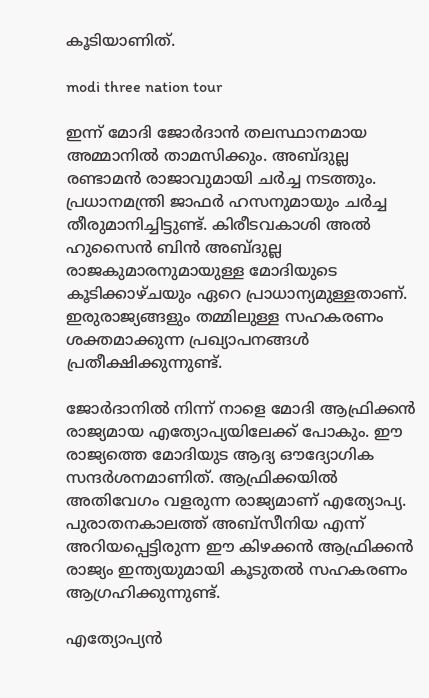കൂടിയാണിത്.

modi three nation tour

ഇന്ന് മോദി ജോര്‍ദാന്‍ തലസ്ഥാനമായ അമ്മാനില്‍ താമസിക്കും. അബ്ദുല്ല രണ്ടാമന്‍ രാജാവുമായി ചര്‍ച്ച നടത്തും. പ്രധാനമന്ത്രി ജാഫര്‍ ഹസനുമായും ചര്‍ച്ച തീരുമാനിച്ചിട്ടുണ്ട്. കിരീടവകാശി അല്‍ ഹുസൈന്‍ ബിന്‍ അബ്ദുല്ല രാജകുമാരനുമായുള്ള മോദിയുടെ കൂടിക്കാഴ്ചയും ഏറെ പ്രാധാന്യമുള്ളതാണ്. ഇരുരാജ്യങ്ങളും തമ്മിലുള്ള സഹകരണം ശക്തമാക്കുന്ന പ്രഖ്യാപനങ്ങള്‍ പ്രതീക്ഷിക്കുന്നുണ്ട്.

ജോര്‍ദാനില്‍ നിന്ന് നാളെ മോദി ആഫ്രിക്കന്‍ രാജ്യമായ എത്യോപ്യയിലേക്ക് പോകും. ഈ രാജ്യത്തെ മോദിയുട ആദ്യ ഔദ്യോഗിക സന്ദര്‍ശനമാണിത്. ആഫ്രിക്കയില്‍ അതിവേഗം വളരുന്ന രാജ്യമാണ് എത്യോപ്യ. പുരാതനകാലത്ത് അബ്‌സീനിയ എന്ന് അറിയപ്പെട്ടിരുന്ന ഈ കിഴക്കന്‍ ആഫ്രിക്കന്‍ രാജ്യം ഇന്ത്യയുമായി കൂടുതല്‍ സഹകരണം ആഗ്രഹിക്കുന്നുണ്ട്.

എത്യോപ്യന്‍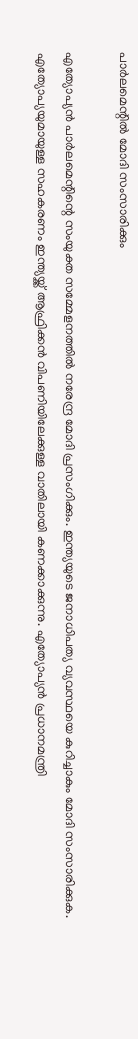പാര്‍ലമെന്റില്‍ മോദി സംസാരിക്കും

എത്യോപ്യന്‍ പാര്‍ലമെന്റിന്റെ സംയുക്ത സമ്മേളനത്തില്‍ നരേന്ദ്ര മോദി പ്രസംഗിക്കും. ഇന്ത്യയുടെ ജനാധിപത്യ വ്യവസ്ഥയെ കുറിച്ചാകും മോദി സംസാരിക്കുക. എത്യോപ്യയുമായുള്ള സഹകരണം ഇന്ത്യയ്ക്ക് ആഫ്രിക്കന്‍ വിപണിയിലേക്കുള്ള വാതിലായി കണക്കാക്കുന്നു. എത്യോപ്യന്‍ പ്രധാനമന്ത്രി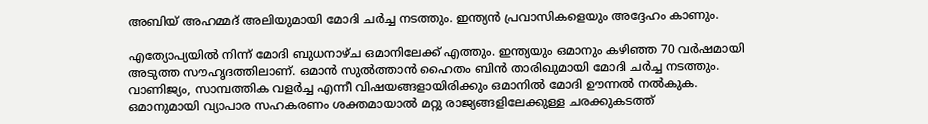അബിയ് അഹമ്മദ് അലിയുമായി മോദി ചര്‍ച്ച നടത്തും. ഇന്ത്യന്‍ പ്രവാസികളെയും അദ്ദേഹം കാണും.

എത്യോപ്യയില്‍ നിന്ന് മോദി ബുധനാഴ്ച ഒമാനിലേക്ക് എത്തും. ഇന്ത്യയും ഒമാനും കഴിഞ്ഞ 70 വര്‍ഷമായി അടുത്ത സൗഹൃദത്തിലാണ്. ഒമാന്‍ സുല്‍ത്താന്‍ ഹൈതം ബിന്‍ താരിഖുമായി മോദി ചര്‍ച്ച നടത്തും. വാണിജ്യം, സാമ്പത്തിക വളര്‍ച്ച എന്നീ വിഷയങ്ങളായിരിക്കും ഒമാനില്‍ മോദി ഊന്നല്‍ നല്‍കുക. ഒമാനുമായി വ്യാപാര സഹകരണം ശക്തമായാല്‍ മറ്റു രാജ്യങ്ങളിലേക്കുള്ള ചരക്കുകടത്ത്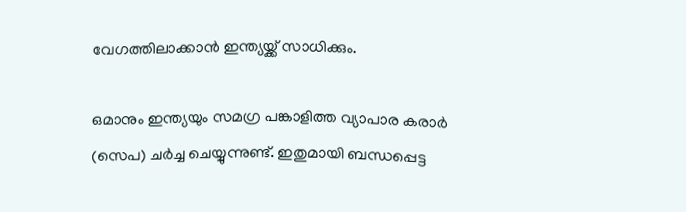വേഗത്തിലാക്കാന്‍ ഇന്ത്യയ്ക്ക് സാധിക്കും.

ഒമാനും ഇന്ത്യയും സമഗ്ര പങ്കാളിത്ത വ്യാപാര കരാര്‍ (സെപ) ചര്‍ച്ച ചെയ്യുന്നുണ്ട്. ഇതുമായി ബന്ധപ്പെട്ട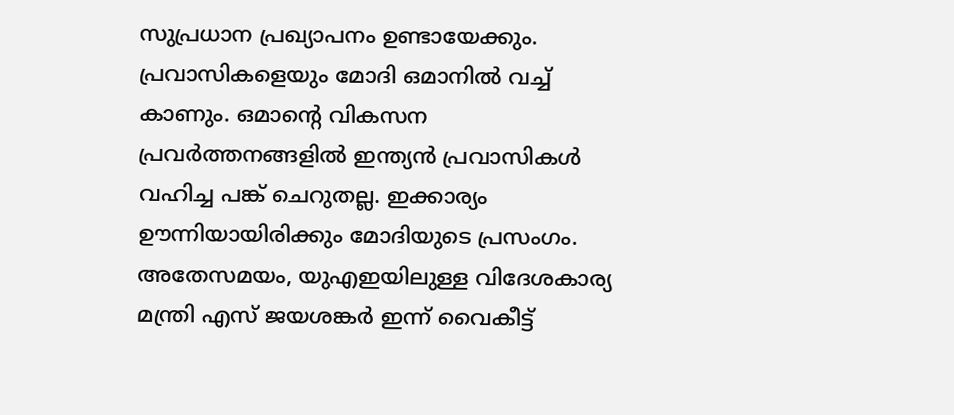സുപ്രധാന പ്രഖ്യാപനം ഉണ്ടായേക്കും. പ്രവാസികളെയും മോദി ഒമാനില്‍ വച്ച് കാണും. ഒമാന്റെ വികസന പ്രവര്‍ത്തനങ്ങളില്‍ ഇന്ത്യന്‍ പ്രവാസികള്‍ വഹിച്ച പങ്ക് ചെറുതല്ല. ഇക്കാര്യം ഊന്നിയായിരിക്കും മോദിയുടെ പ്രസംഗം. അതേസമയം, യുഎഇയിലുള്ള വിദേശകാര്യ മന്ത്രി എസ് ജയശങ്കര്‍ ഇന്ന് വൈകീട്ട്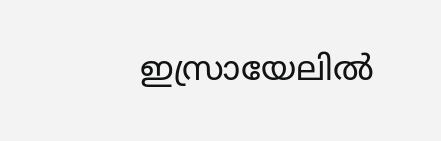ഇസ്രായേലില്‍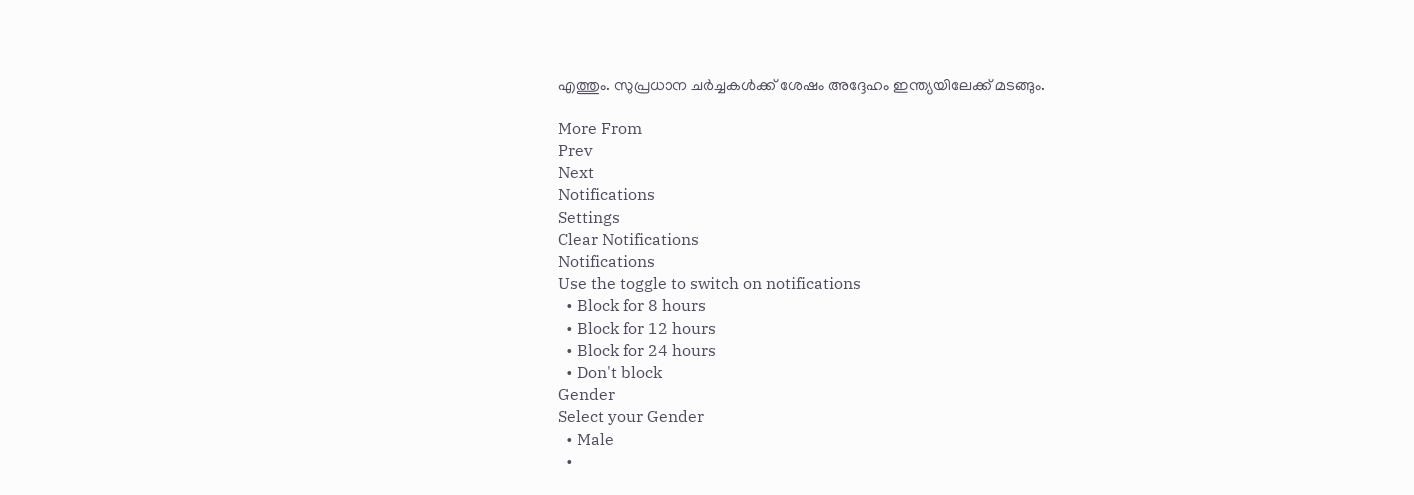എത്തും. സുപ്രധാന ചര്‍ച്ചകള്‍ക്ക് ശേഷം അദ്ദേഹം ഇന്ത്യയിലേക്ക് മടങ്ങും.

More From
Prev
Next
Notifications
Settings
Clear Notifications
Notifications
Use the toggle to switch on notifications
  • Block for 8 hours
  • Block for 12 hours
  • Block for 24 hours
  • Don't block
Gender
Select your Gender
  • Male
  •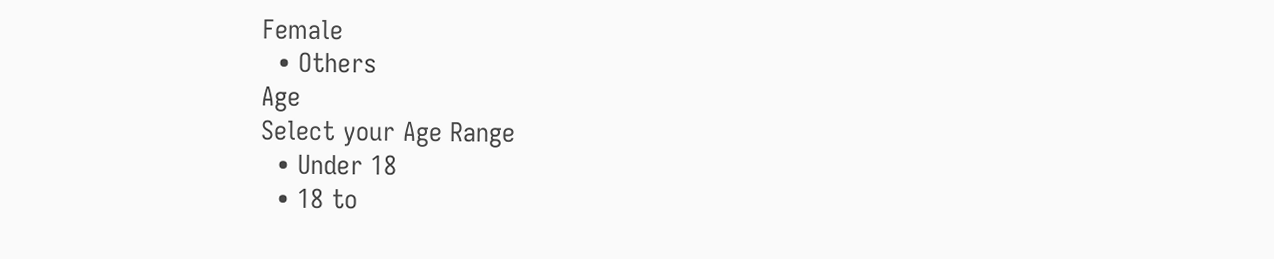Female
  • Others
Age
Select your Age Range
  • Under 18
  • 18 to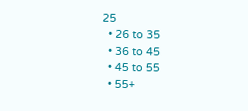25
  • 26 to 35
  • 36 to 45
  • 45 to 55
  • 55+